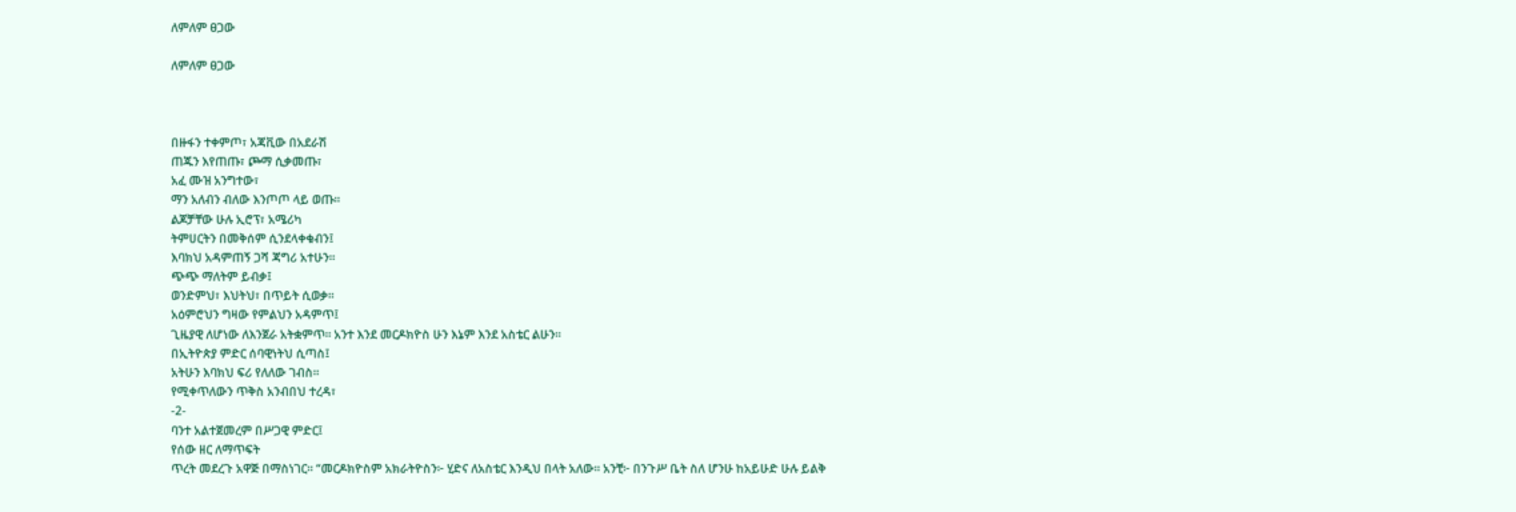ለምለም ፀጋው

ለምለም ፀጋው



በዙፋን ተቀምጦ፣ አጃቪው በአደራሽ
ጠጁን እየጠጡ፣ ጮማ ሲቃመጡ፣
አፈ ሙዝ አንግተው፣
ማን አለብን ብለው እንጦጦ ላይ ወጡ።
ልጆቻቸው ሁሉ ኢሮፕ፣ አሜሪካ
ትምሀርትን በመቅሰም ሲንደላቀቁብን፤
እባክህ አዳምጠኝ ጋሻ ጃግሪ አተሁን።
ጭጭ ማለትም ይብቃ፤
ወንድምህ፣ እህትህ፣ በጥይት ሲወቃ።
አዕምሮህን ግዛው የምልህን አዳምጥ፤
ጊዜያዊ ለሆነው ለእንጀራ አትቋምጥ። አንተ እንደ መርዶክዮስ ሁን እኔም እንደ አስቴር ልሁን።
በኢትዮጵያ ምድር ሰባዊነትህ ሲጣስ፤
አትሁን እባክህ ፍሪ የለለው ገብስ።
የሚቀጥለውን ጥቅስ አንብበህ ተረዳ፣
-2-
ባንተ አልተጀመረም በሥጋዊ ምድር፤
የሰው ዘር ለማጥፍት
ጥረት መደረጉ አዋጅ በማስነገር። “መርዶክዮስም አክራትዮስን፦ ሂድና ለአስቴር እንዲህ በላት አለው። አንቺ፦ በንጉሥ ቤት ስለ ሆንሁ ከአይሁድ ሁሉ ይልቅ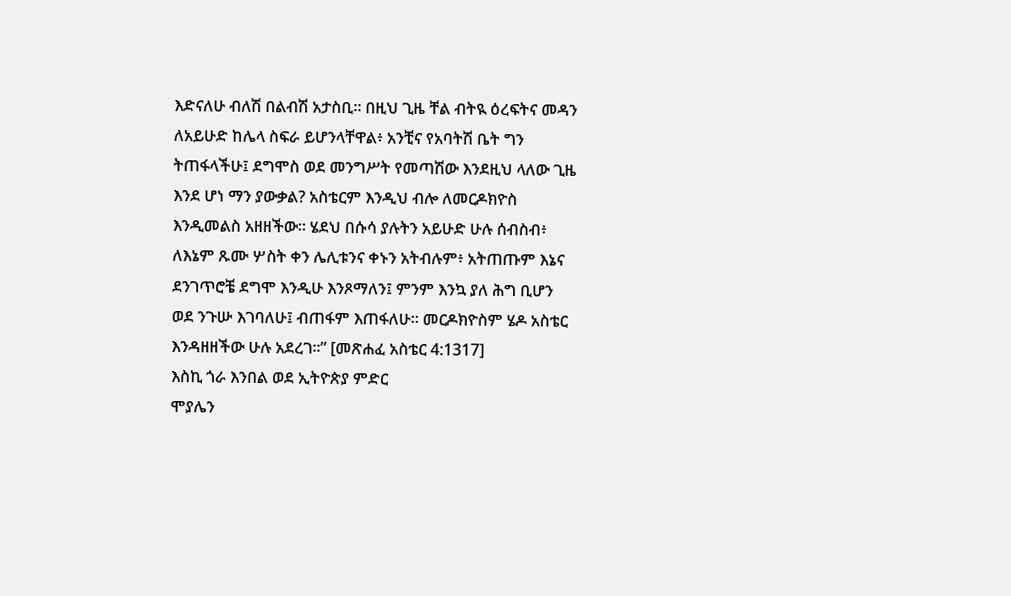እድናለሁ ብለሽ በልብሽ አታስቢ። በዚህ ጊዜ ቸል ብትዪ ዕረፍትና መዳን ለአይሁድ ከሌላ ስፍራ ይሆንላቸዋል፥ አንቺና የአባትሽ ቤት ግን ትጠፋላችሁ፤ ደግሞስ ወደ መንግሥት የመጣሽው እንደዚህ ላለው ጊዜ እንደ ሆነ ማን ያውቃል? አስቴርም እንዲህ ብሎ ለመርዶክዮስ እንዲመልስ አዘዘችው። ሄደህ በሱሳ ያሉትን አይሁድ ሁሉ ሰብስብ፥ ለእኔም ጹሙ ሦስት ቀን ሌሊቱንና ቀኑን አትብሉም፥ አትጠጡም እኔና ደንገጥሮቼ ደግሞ እንዲሁ እንጾማለን፤ ምንም እንኳ ያለ ሕግ ቢሆን ወደ ንጉሡ እገባለሁ፤ ብጠፋም እጠፋለሁ። መርዶክዮስም ሄዶ አስቴር እንዳዘዘችው ሁሉ አደረገ።” [መጽሐፈ አስቴር 4:1317]
እስኪ ጎራ እንበል ወደ ኢትዮጵያ ምድር
ሞያሌን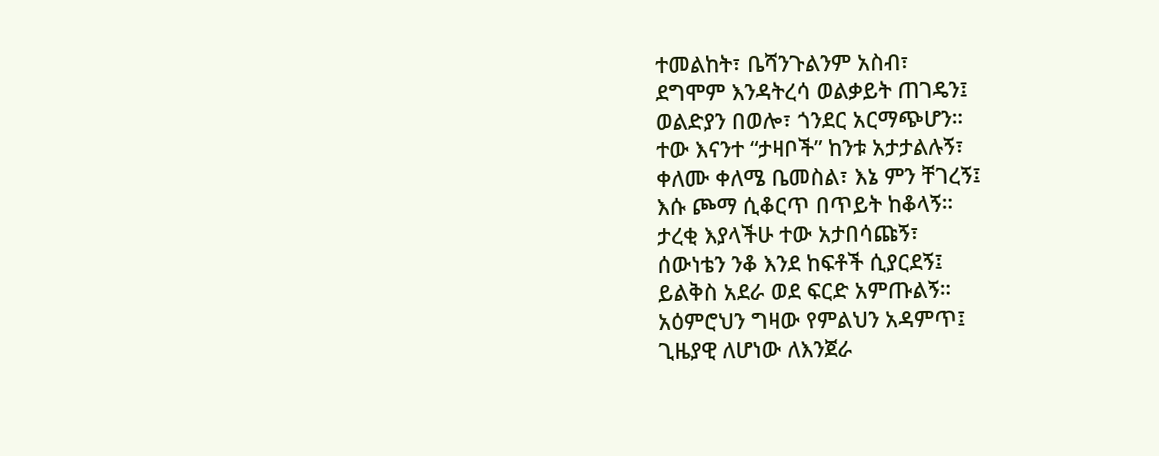ተመልከት፣ ቤሻንጉልንም አስብ፣
ደግሞም እንዳትረሳ ወልቃይት ጠገዴን፤
ወልድያን በወሎ፣ ጎንደር አርማጭሆን።
ተው እናንተ “ታዛቦች” ከንቱ አታታልሉኝ፣
ቀለሙ ቀለሜ ቤመስል፣ እኔ ምን ቸገረኝ፤
እሱ ጮማ ሲቆርጥ በጥይት ከቆላኝ።
ታረቂ እያላችሁ ተው አታበሳጩኝ፣
ሰውነቴን ንቆ እንደ ከፍቶች ሲያርደኝ፤
ይልቅስ አደራ ወደ ፍርድ አምጡልኝ።
አዕምሮህን ግዛው የምልህን አዳምጥ፤
ጊዜያዊ ለሆነው ለእንጀራ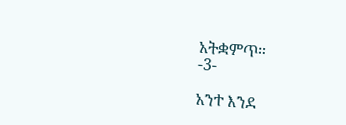አትቋምጥ።
-3-

አንተ እንደ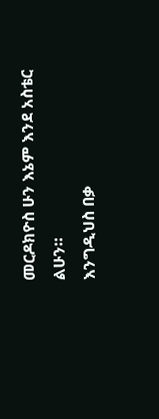መርዶክዮስ ሁን እኔም እንደ አስቴር ልሁን።
እንግዲህስ በቃ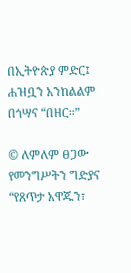በኢትዮጵያ ምድር፤
ሐዝቧን አንከልልም በጎሣና “በዘር።”

© ለምለም ፀጋው የመንግሥትን ግድያና “የጸጥታ አዋጁን፣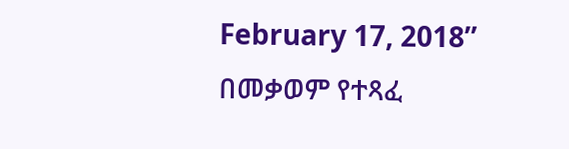February 17, 2018” በመቃወም የተጻፈ